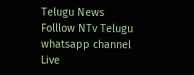Telugu News
Folllow NTv Telugu whatsapp channel Live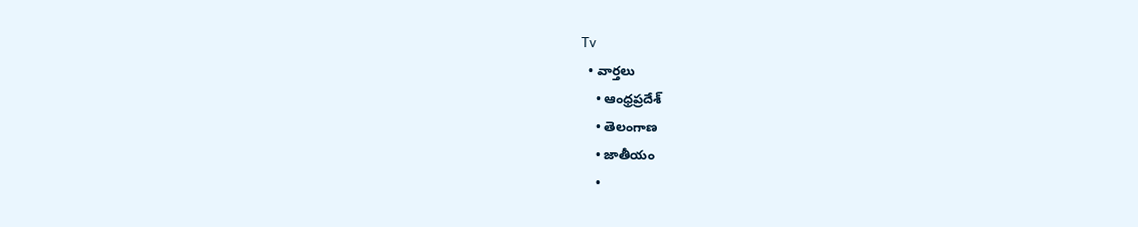Tv
  • వార్తలు
    • ఆంధ్రప్రదేశ్
    • తెలంగాణ
    • జాతీయం
    •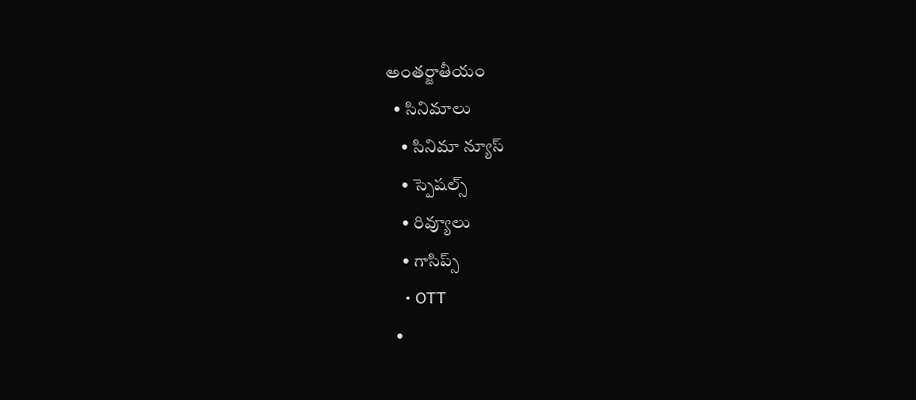అంతర్జాతీయం
  • సినిమాలు
    • సినిమా న్యూస్
    • స్పెషల్స్
    • రివ్యూలు
    • గాసిప్స్
    • OTT
  •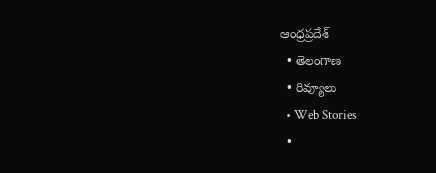ఆంధ్రప్రదేశ్
  • తెలంగాణ
  • రివ్యూలు
  • Web Stories
  •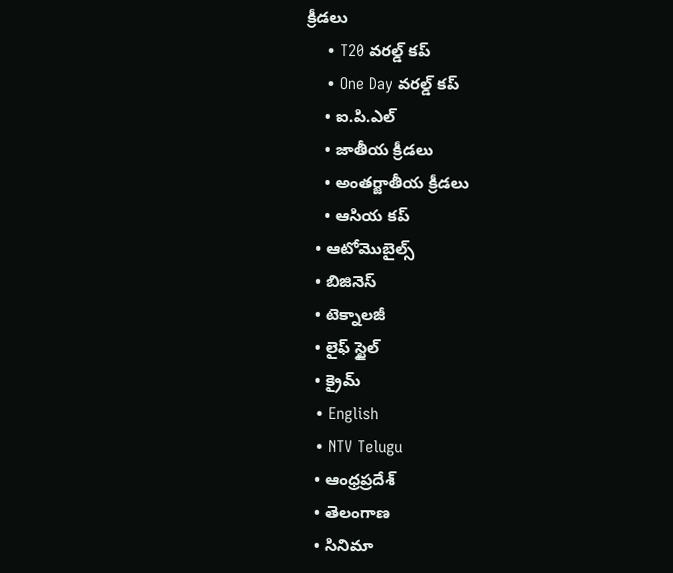క్రీడలు
    • T20 వరల్డ్ కప్
    • One Day వరల్డ్ కప్
    • ఐ.పి.ఎల్
    • జాతీయ క్రీడలు
    • అంతర్జాతీయ క్రీడలు
    • ఆసియ కప్
  • ఆటోమొబైల్స్
  • బిజినెస్‌
  • టెక్నాలజీ
  • లైఫ్ స్టైల్
  • క్రైమ్
  • English
  • NTV Telugu
  • ఆంధ్రప్రదేశ్
  • తెలంగాణ
  • సినిమా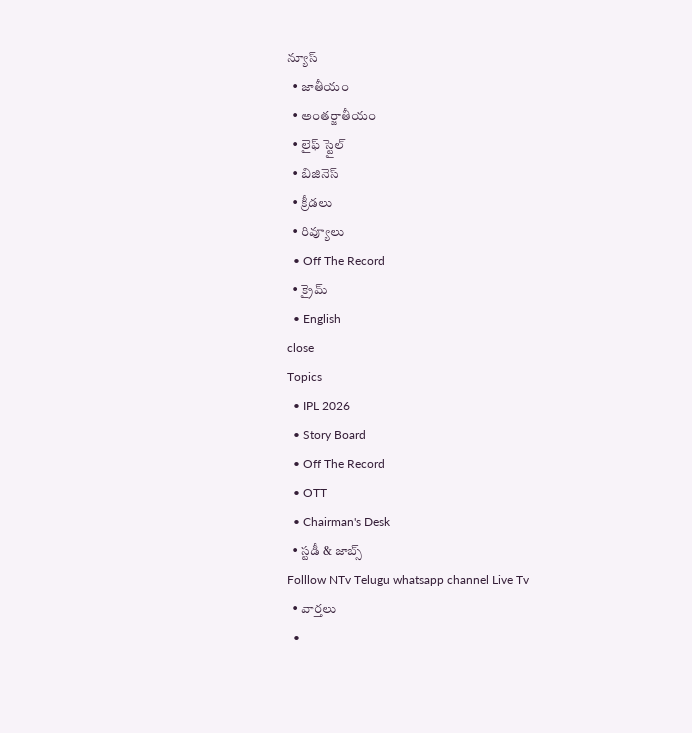న్యూస్
  • జాతీయం
  • అంతర్జాతీయం
  • లైఫ్ స్టైల్
  • బిజినెస్‌
  • క్రీడలు
  • రివ్యూలు
  • Off The Record
  • క్రైమ్
  • English
close
Topics
  • IPL 2026
  • Story Board
  • Off The Record
  • OTT
  • Chairman's Desk
  • స్టడీ & జాబ్స్
Folllow NTv Telugu whatsapp channel Live Tv
  • వార్తలు
  •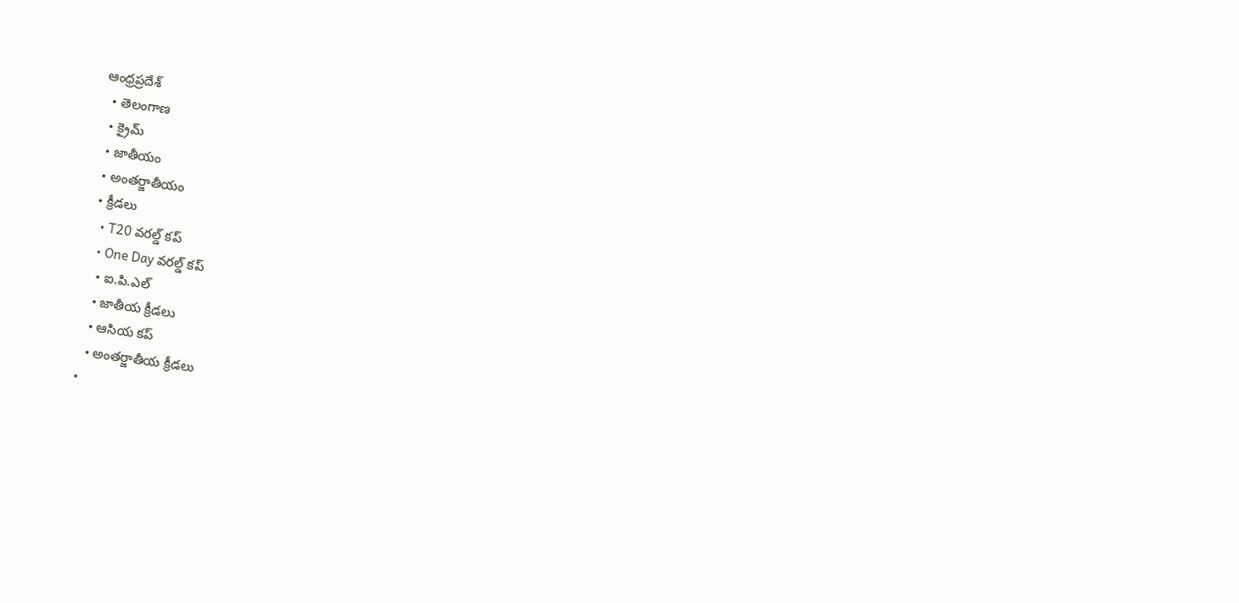ఆంధ్రప్రదేశ్
  • తెలంగాణ
  • క్రైమ్
  • జాతీయం
  • అంతర్జాతీయం
  • క్రీడలు
    • T20 వరల్డ్ కప్
    • One Day వరల్డ్ కప్
    • ఐ.పి.ఎల్
    • జాతీయ క్రీడలు
    • ఆసియ కప్
    • అంతర్జాతీయ క్రీడలు
  •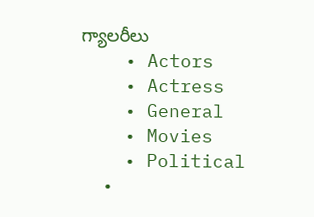గ్యాలరీలు
    • Actors
    • Actress
    • General
    • Movies
    • Political
  •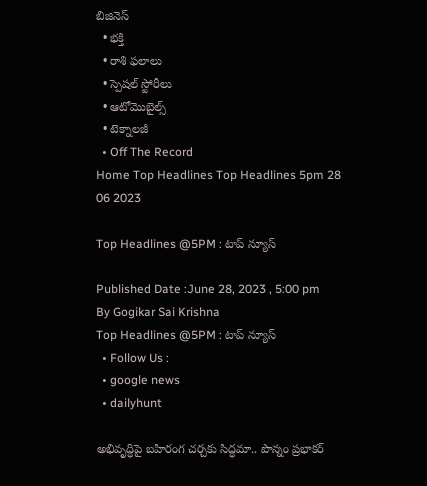బిజినెస్‌
  • భక్తి
  • రాశి ఫలాలు
  • స్పెషల్‌ స్టోరీలు
  • ఆటోమొబైల్స్
  • టెక్నాలజీ
  • Off The Record
Home Top Headlines Top Headlines 5pm 28 06 2023

Top Headlines @5PM : టాప్‌ న్యూస్‌

Published Date :June 28, 2023 , 5:00 pm
By Gogikar Sai Krishna
Top Headlines @5PM : టాప్‌ న్యూస్‌
  • Follow Us :
  • google news
  • dailyhunt

అభివృద్ధిపై బహిరంగ చర్చకు సిద్ధమా.. పొన్నం ప్రభాకర్‌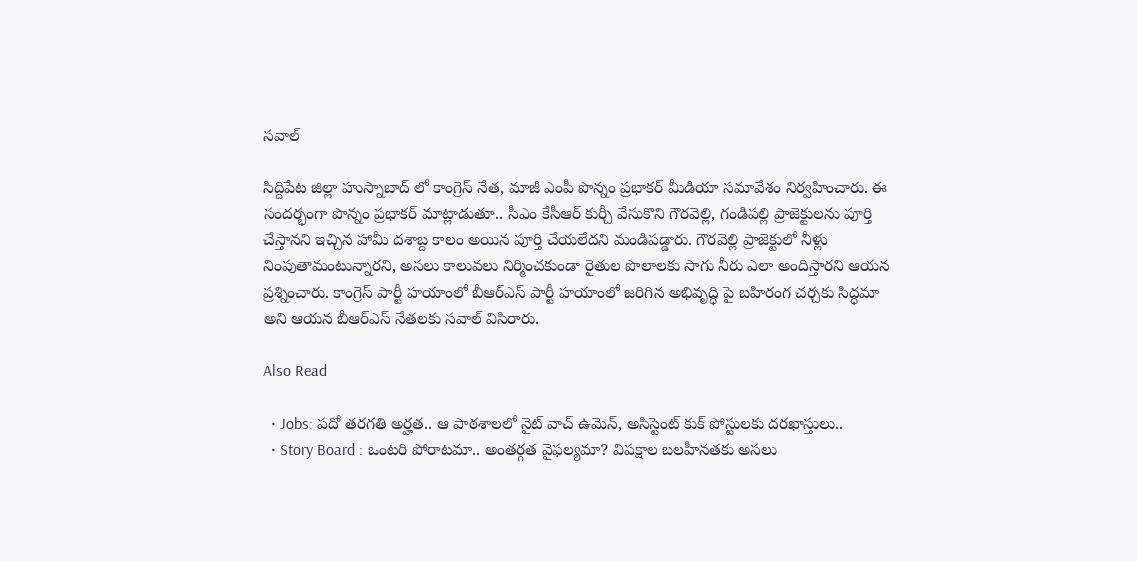సవాల్‌

సిద్దిపేట జిల్లా హుస్నాబాద్ లో కాంగ్రెస్ నేత, మాజీ ఎంపీ పొన్నం ప్రభాకర్ మీడియా సమావేశం నిర్వహించారు. ఈ సందర్భంగా పొన్నం ప్రభాకర్‌ మాట్లాడుతూ.. సీఎం కేసీఆర్ కుర్చీ వేసుకొని గౌరవెల్లి, గండిపల్లి ప్రాజెక్టులను పూర్తి చేస్తానని ఇచ్చిన హామీ దశాబ్ద కాలం అయిన పూర్తి చేయలేదని మండిపడ్డారు. గౌరవెల్లి ప్రాజెక్టులో నీళ్లు నింపుతామంటున్నారని, అసలు కాలువలు నిర్మించకుండా రైతుల పొలాలకు సాగు నీరు ఎలా అందిస్తారని ఆయన ప్రశ్నించారు. కాంగ్రెస్ పార్టీ హయాంలో బీఆర్ఎస్ పార్టీ హయాంలో జరిగిన అభివృద్ధి పై బహిరంగ చర్చకు సిద్ధమా అని ఆయన బీఆర్‌ఎస్‌ నేతలకు సవాల్‌ విసిరారు.

Also Read

  • Jobs: పదో తరగతి అర్హత.. ఆ పాఠశాలలో నైట్ వాచ్ ఉమెన్, అసిస్టెంట్ కుక్ పోస్టులకు దరఖాస్తులు..
  • Story Board : ఒంటరి పోరాటమా.. అంతర్గత వైఫల్యమా? విపక్షాల బలహీనతకు అసలు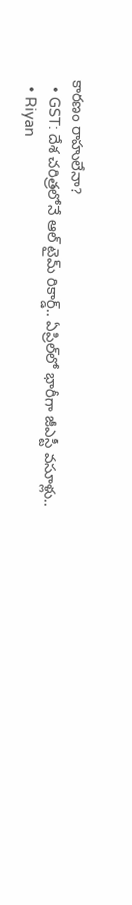కారణం రాహులేనా?
  • GST: దేశ చరిత్రలోనే ఆల్ టైమ్ రికార్డ్.. ఏప్రిల్‌లో భారీగా జీఎస్టీ వసూళ్లు..
  • Riyan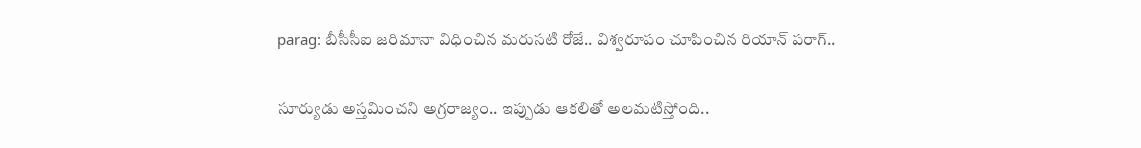parag: బీసీసీఐ జరిమానా విధించిన మరుసటి రోజే.. విశ్వరూపం చూపించిన రియాన్ పరాగ్..

సూర్యుడు అస్తమించని అగ్రరాజ్యం.. ఇప్పుడు ఆకలితో అలమటిస్తోంది..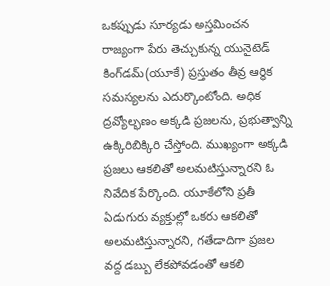ఒకప్పుడు సూర్యడు అస్తమించన రాజ్యంగా పేరు తెచ్చుకున్న యునైటెడ్ కింగ్‌డమ్‌(యూకే) ప్రస్తుతం తీవ్ర ఆర్థిక సమస్యలను ఎదుర్కొంటోంది. అధిక ద్రవ్యోల్భణం అక్కడి ప్రజలను, ప్రభుత్వాన్ని ఉక్కిరిబిక్కిరి చేస్తోంది. ముఖ్యంగా అక్కడి ప్రజలు ఆకలితో అలమటిస్తున్నారని ఓ నివేదిక పేర్కొంది. యూకేలోని ప్రతీ ఏడుగురు వ్యక్తుల్లో ఒకరు ఆకలితో అలమటిస్తున్నారని, గతేడాదిగా ప్రజల వద్ద డబ్బు లేకపోవడంతో ఆకలి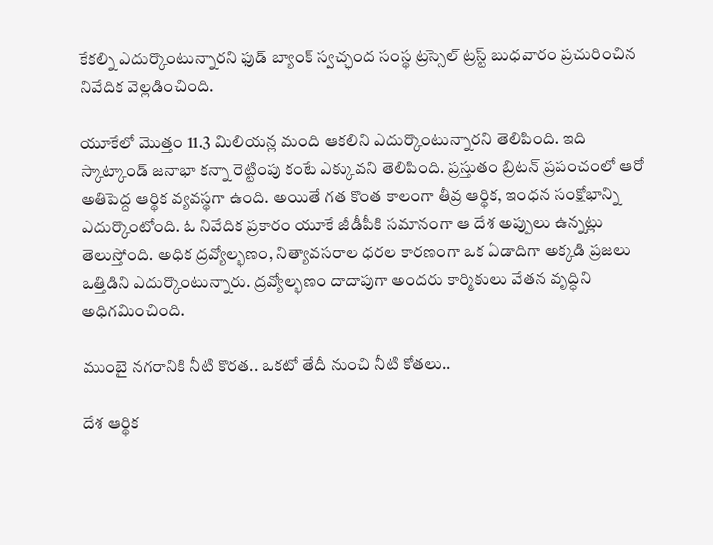కేకల్ని ఎదుర్కొంటున్నారని ఫుడ్ బ్యాంక్ స్వచ్ఛంద సంస్థ ట్రస్సెల్ ట్రస్ట్ బుధవారం ప్రచురించిన నివేదిక వెల్లడించింది.

యూకేలో మొత్తం 11.3 మిలియన్ల మంది ఆకలిని ఎదుర్కొంటున్నారని తెలిపింది. ఇది స్కాట్కాండ్ జనాభా కన్నా రెట్టింపు కంటే ఎక్కువని తెలిపింది. ప్రస్తుతం బ్రిటన్ ప్రపంచంలో ఆరో అతిపెద్ద ఆర్థిక వ్యవస్థగా ఉంది. అయితే గత కొంత కాలంగా తీవ్ర ఆర్థిక, ఇంధన సంక్షోభాన్ని ఎదుర్కొంటోంది. ఓ నివేదిక ప్రకారం యూకే జీడీపీకి సమానంగా ఆ దేశ అప్పులు ఉన్నట్లు తెలుస్తోంది. అధిక ద్రవ్యోల్భణం, నిత్యావసరాల ధరల కారణంగా ఒక ఏడాదిగా అక్కడి ప్రజలు ఒత్తిడిని ఎదుర్కొంటున్నారు. ద్రవ్యోల్భణం దాదాపుగా అందరు కార్మికులు వేతన వృద్ధిని అధిగమించింది.

ముంబై నగరానికి నీటి కొరత.. ఒకటో తేదీ నుంచి నీటి కోతలు..

దేశ ఆర్థిక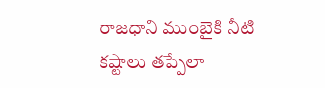రాజధాని ముంబైకి నీటి కష్టాలు తప్పేలా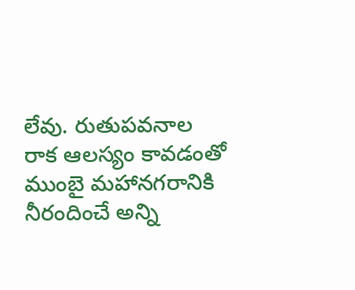లేవు. రుతుపవనాల రాక ఆలస్యం కావడంతో ముంబై మహానగరానికి నీరందించే అన్ని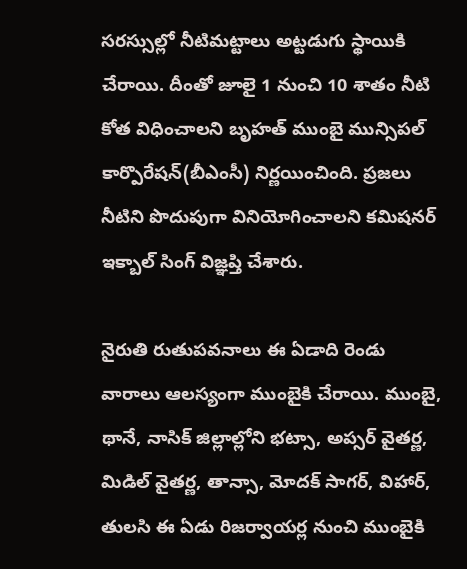సరస్సుల్లో నీటిమట్టాలు అట్టడుగు స్థాయికి చేరాయి. దీంతో జూలై 1 నుంచి 10 శాతం నీటి కోత విధించాలని బృహత్ ముంబై మున్సిపల్ కార్పొరేషన్(బీఎంసీ) నిర్ణయించింది. ప్రజలు నీటిని పొదుపుగా వినియోగించాలని కమిషనర్ ఇక్బాల్ సింగ్ విజ్ఞప్తి చేశారు.

నైరుతి రుతుపవనాలు ఈ ఏడాది రెండు వారాలు ఆలస్యంగా ముంబైకి చేరాయి. ముంబై, థానే, నాసిక్ జిల్లాల్లోని భట్సా, అప్సర్ వైతర్ణ, మిడిల్ వైతర్ణ, తాన్సా, మోదక్ సాగర్, విహార్, తులసి ఈ ఏడు రిజర్వాయర్ల నుంచి ముంబైకి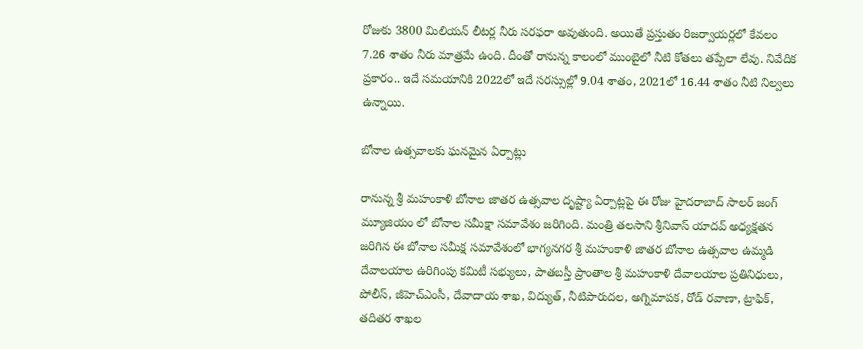రోజుకు 3800 మిలియన్ లీటర్ల నీరు సరఫరా అవుతుంది. అయితే ప్రస్తుతం రిజర్వాయర్లలో కేవలం 7.26 శాతం నీరు మాత్రమే ఉంది. దీంతో రానున్న కాలంలో ముంబైలో నీటి కోతలు తప్పేలా లేవు. నివేదిక ప్రకారం.. ఇదే సమయానికి 2022లో ఇదే సరస్సుల్లో 9.04 శాతం, 2021లో 16.44 శాతం నీటి నిల్వలు ఉన్నాయి.

బోనాల ఉత్సవాలకు ఘనమైన ఏర్పాట్లు

రానున్న శ్రీ మహంకాళి బోనాల జాతర ఉత్సవాల దృష్ట్యా ఏర్పాట్లపై ఈ రోజు హైదరాబాద్ సాలర్ జంగ్ మ్యూజియం లో బోనాల సమీక్షా సమావేశం జరిగింది. మంత్రి తలసాని శ్రీనివాస్ యాదవ్ అధ్యక్షతన జరిగిన ఈ బోనాల సమీక్ష సమావేశంలో భాగ్యనగర శ్రీ మహంకాళి జాతర బోనాల ఉత్సవాల ఉమ్మడి దేవాలయాల ఉరిగింపు కమిటీ సభ్యులు, పాతబస్తీ ప్రాంతాల శ్రీ మహంకాళి దేవాలయాల ప్రతినిధులు, పోలీస్, జీహెచ్‌ఎంసీ, దేవాదాయ శాఖ, విద్యుత్, నీటిపారుదల, అగ్నిమాపక, రోడ్ రవాణా, ట్రాఫిక్, తదితర శాఖల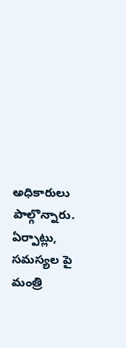అధికారులు పాల్గొన్నారు. ఏర్పాట్లు, సమస్యల పై మంత్రి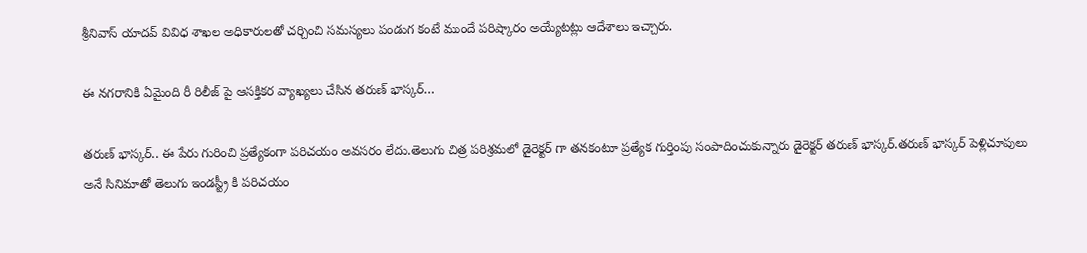శ్రీనివాస్‌ యాదవ్‌ వివిధ శాఖల అధికారులతో చర్చించి సమస్యలు పండుగ కంటే ముందే పరిష్కారం అయ్యేటట్లు ఆదేశాలు ఇచ్చారు.

ఈ నగరానికి ఏమైంది రీ రిలీజ్ పై ఆసక్తికర వ్యాఖ్యలు చేసిన తరుణ్ భాస్కర్…

తరుణ్ భాస్కర్.. ఈ పేరు గురించి ప్రత్యేకంగా పరిచయం అవసరం లేదు.తెలుగు చిత్ర పరిశ్రమలో డైరెక్టర్ గా తనకంటూ ప్రత్యేక గుర్తింపు సంపాదించుకున్నారు డైరెక్టర్ తరుణ్ భాస్కర్.తరుణ్ భాస్కర్ పెళ్లిచూపులు అనే సినిమాతో తెలుగు ఇండస్ట్రీ కి పరిచయం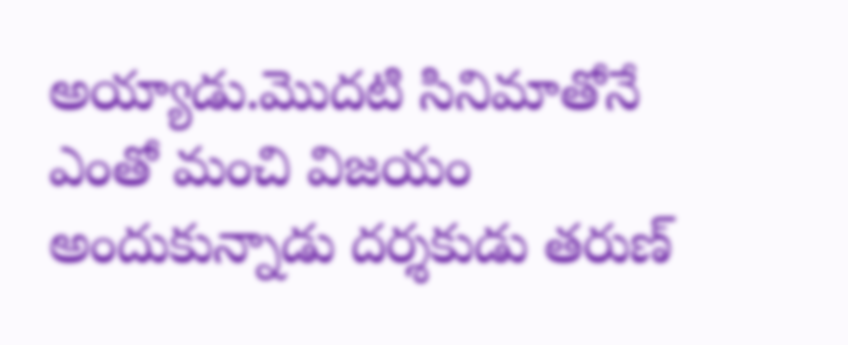అయ్యాడు.మొదటి సినిమాతోనే ఎంతో మంచి విజయం అందుకున్నాడు దర్శకుడు తరుణ్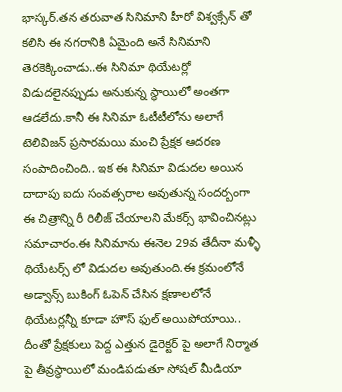భాస్కర్.తన తరువాత సినిమాని హీరో విశ్వక్సేన్ తో కలిసి ఈ నగరానికి ఏమైంది అనే సినిమాని తెరకెక్కించాడు..ఈ సినిమా థియేటర్లో విడుదలైనప్పుడు అనుకున్న స్థాయిలో అంతగా ఆడలేదు.కానీ ఈ సినిమా ఓటీటీలోను అలాగే టెలివిజన్ ప్రసారమయి మంచి ప్రేక్షక ఆదరణ సంపాదించింది.. ఇక ఈ సినిమా విడుదల అయిన దాదాపు ఐదు సంవత్సరాల అవుతున్న సందర్బంగా ఈ చిత్రాన్ని రీ రిలీజ్ చేయాలని మేకర్స్ భావించినట్లు సమాచారం.ఈ సినిమాను ఈనెల 29వ తేదీనా మళ్ళీ థియేటర్స్ లో విడుదల అవుతుంది.ఈ క్రమంలోనే అడ్వాన్స్ బుకింగ్ ఓపెన్ చేసిన క్షణాలలోనే థియేటర్లన్నీ కూడా హౌస్ ఫుల్ అయిపోయాయి.. దీంతో ప్రేక్షకులు పెద్ద ఎత్తున డైరెక్టర్ పై అలాగే నిర్మాత పై తీవ్రస్థాయిలో మండిపడుతూ సోషల్ మీడియా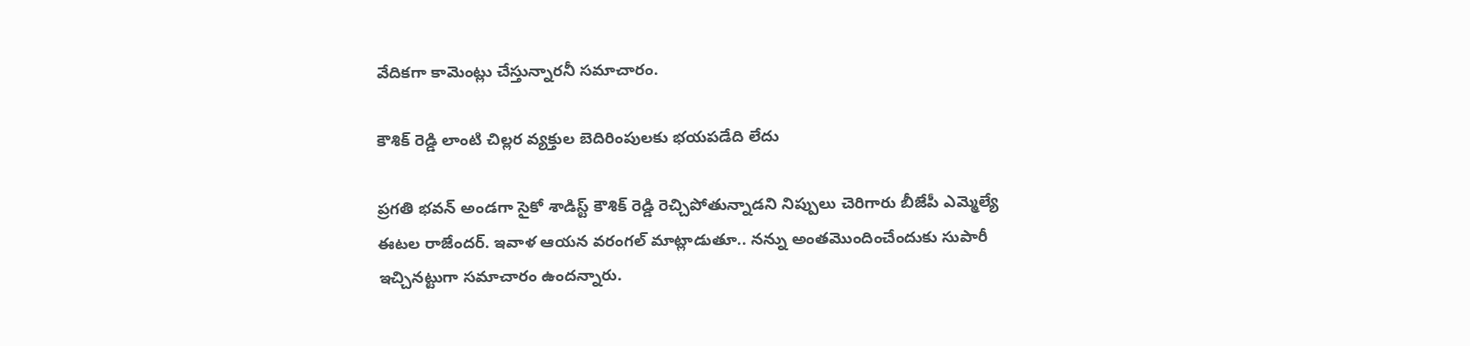వేదికగా కామెంట్లు చేస్తున్నారనీ సమాచారం.

కౌశిక్ రెడ్డి లాంటి చిల్లర వ్యక్తుల బెదిరింపులకు భయపడేది లేదు

ప్రగతి భవన్ అండగా సైకో శాడిస్ట్ కౌశిక్ రెడ్డి రెచ్చిపోతున్నాడని నిప్పులు చెరిగారు బీజేపీ ఎమ్మెల్యే ఈటల రాజేందర్. ఇవాళ ఆయన వరంగల్‌ మాట్లాడుతూ.. నన్ను అంతమొందించేందుకు సుపారీ ఇచ్చినట్టుగా సమాచారం ఉందన్నారు.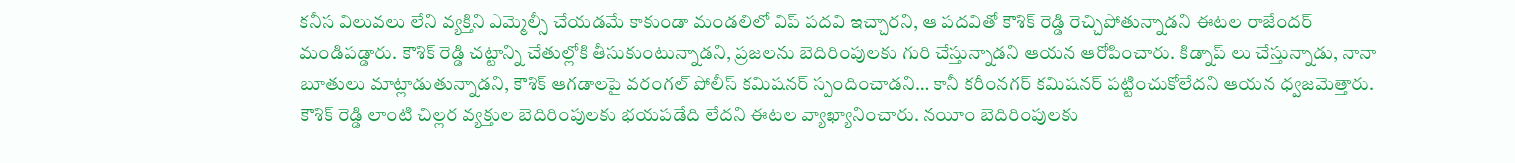కనీస విలువలు లేని వ్యక్తిని ఎమ్మెల్సీ చేయడమే కాకుండా మండలిలో విప్ పదవి ఇచ్చారని, ఆ పదవితో కౌశిక్ రెడ్డి రెచ్చిపోతున్నాడని ఈటల రాజేందర్‌ మండిపడ్డారు. కౌశిక్‌ రెడ్డి చట్టాన్ని చేతుల్లోకి తీసుకుంటున్నాడని, ప్రజలను బెదిరింపులకు గురి చేస్తున్నాడని ఆయన ఆరోపించారు. కిడ్నాప్ లు చేస్తున్నాడు, నానా బూతులు మాట్లాడుతున్నాడని, కౌశిక్ ఆగడాలపై వరంగల్ పోలీస్ కమిషనర్ స్పందించాడని… కానీ కరీంనగర్ కమిషనర్ పట్టించుకోలేదని ఆయన ధ్వజమెత్తారు. కౌశిక్ రెడ్డి లాంటి చిల్లర వ్యక్తుల బెదిరింపులకు భయపడేది లేదని ఈటల వ్యాఖ్యానించారు. నయీం బెదిరింపులకు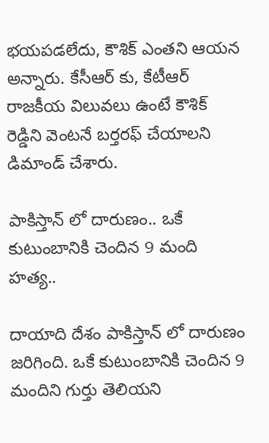భయపడలేదు, కౌశిక్ ఎంతని ఆయన అన్నారు. కేసీఆర్ కు, కేటీఆర్ రాజకీయ విలువలు ఉంటే కౌశిక్ రెడ్డిని వెంటనే బర్తరఫ్ చేయాలని డిమాండ్‌ చేశారు.

పాకిస్తాన్ లో దారుణం.. ఒకే కుటుంబానికి చెందిన 9 మంది హత్య..

దాయాది దేశం పాకిస్తాన్ లో దారుణం జరిగింది. ఒకే కుటుంబానికి చెందిన 9 మందిని గుర్తు తెలియని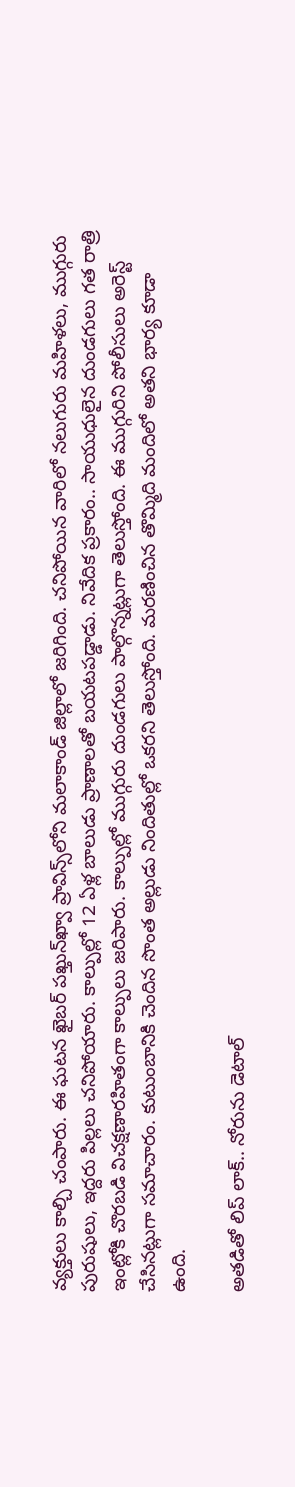వ్యక్తులు కాల్చి చంపారు. ఈ ఘటన ఖైబర్ పఖ్తున్‌ఖ్వా ప్రావిన్స్‌లోని మలాకాండ్ జిల్లాలో జరిగింది. చనిపోయిన వారిలో నలుగురు మహిళలు, ముగ్గురు పురుషులు, ఇద్దరు పిల్లలు చనిపోయారు. కాల్పుల్లో 12 ఏళ్ల బాలుడు ప్రాణాలతో బయటపడ్డాడు. నివేదిక ప్రకారం.. సాయుధులైన దుండగులు గత రాత్రి ఇంట్లోకి చొరబడి విచక్షణారహితంగా కాల్పులు జరిపారు. కాల్పుల్లో ముగ్గురు దుండగులు పాల్గొన్నట్లుగా తెలుస్తోంది. ఈ ముగ్గురిని పోలీసులు అరెస్ట్ చేసినట్లుగా సమాచారం. కుటుంబానికి చెందిన సొంత అల్లుడు నిందితుల్లో ఒకరని తెలుస్తోంది. మరణించిన తొమ్మిది మందిలో అతని భార్య కూడా ఉంది.

అతడితో లిప్ లాక్.. నోరును డెటాల్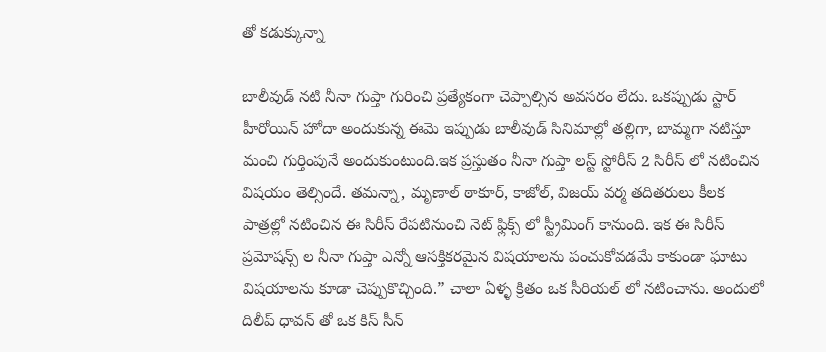తో కడుక్కున్నా

బాలీవుడ్ నటి నీనా గుప్తా గురించి ప్రత్యేకంగా చెప్పాల్సిన అవసరం లేదు. ఒకప్పుడు స్టార్ హీరోయిన్ హోదా అందుకున్న ఈమె ఇప్పుడు బాలీవుడ్ సినిమాల్లో తల్లిగా, బామ్మగా నటిస్తూ మంచి గుర్తింపునే అందుకుంటుంది.ఇక ప్రస్తుతం నీనా గుప్తా లస్ట్ స్టోరీస్ 2 సిరీస్ లో నటించిన విషయం తెల్సిందే. తమన్నా, మృణాల్ ఠాకూర్, కాజోల్, విజయ్ వర్మ తదితరులు కీలక పాత్రల్లో నటించిన ఈ సిరీస్ రేపటినుంచి నెట్ ఫ్లిక్స్ లో స్ట్రీమింగ్ కానుంది. ఇక ఈ సిరీస్ ప్రమోషన్స్ ల నీనా గుప్తా ఎన్నో ఆసక్తికరమైన విషయాలను పంచుకోవడమే కాకుండా ఘాటు విషయాలను కూడా చెప్పుకొచ్చింది.” చాలా ఏళ్ళ క్రితం ఒక సీరియల్ లో నటించాను. అందులో దిలీప్ ధావన్ తో ఒక కిస్ సీన్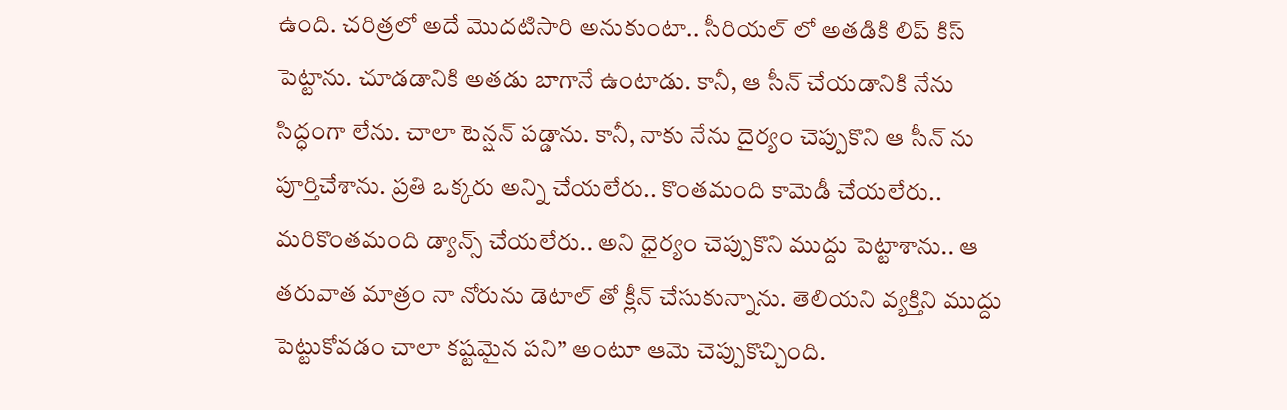ఉంది. చరిత్రలో అదే మొదటిసారి అనుకుంటా.. సీరియల్ లో అతడికి లిప్ కిస్ పెట్టాను. చూడడానికి అతడు బాగానే ఉంటాడు. కానీ, ఆ సీన్ చేయడానికి నేను సిద్ధంగా లేను. చాలా టెన్షన్ పడ్డాను. కానీ, నాకు నేను దైర్యం చెప్పుకొని ఆ సీన్ ను పూర్తిచేశాను. ప్రతి ఒక్కరు అన్ని చేయలేరు.. కొంతమంది కామెడీ చేయలేరు.. మరికొంతమంది డ్యాన్స్ చేయలేరు.. అని ధైర్యం చెప్పుకొని ముద్దు పెట్టాశాను.. ఆ తరువాత మాత్రం నా నోరును డెటాల్ తో క్లీన్ చేసుకున్నాను. తెలియని వ్యక్తిని ముద్దు పెట్టుకోవడం చాలా కష్టమైన పని” అంటూ ఆమె చెప్పుకొచ్చింది.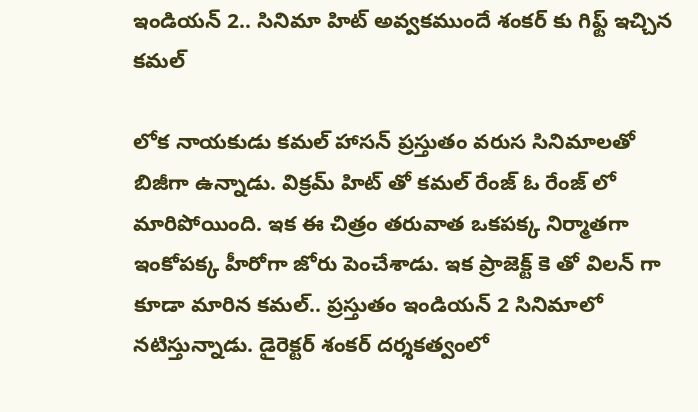ఇండియన్ 2.. సినిమా హిట్ అవ్వకముందే శంకర్ కు గిఫ్ట్ ఇచ్చిన కమల్

లోక నాయకుడు కమల్ హాసన్ ప్రస్తుతం వరుస సినిమాలతో బిజీగా ఉన్నాడు. విక్రమ్ హిట్ తో కమల్ రేంజ్ ఓ రేంజ్ లో మారిపోయింది. ఇక ఈ చిత్రం తరువాత ఒకపక్క నిర్మాతగా ఇంకోపక్క హీరోగా జోరు పెంచేశాడు. ఇక ప్రాజెక్ట్ కె తో విలన్ గా కూడా మారిన కమల్.. ప్రస్తుతం ఇండియన్ 2 సినిమాలో నటిస్తున్నాడు. డైరెక్టర్ శంకర్ దర్శకత్వంలో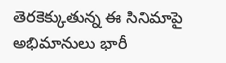తెరకెక్కుతున్న ఈ సినిమాపై అభిమానులు భారీ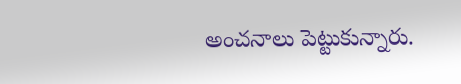అంచనాలు పెట్టుకున్నారు.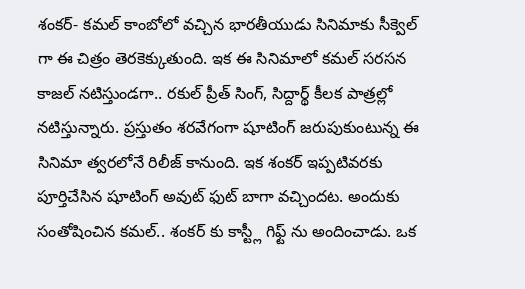శంకర్- కమల్ కాంబోలో వచ్చిన భారతీయుడు సినిమాకు సీక్వెల్ గా ఈ చిత్రం తెరకెక్కుతుంది. ఇక ఈ సినిమాలో కమల్ సరసన కాజల్ నటిస్తుండగా.. రకుల్ ప్రీత్ సింగ్, సిద్దార్థ్ కీలక పాత్రల్లో నటిస్తున్నారు. ప్రస్తుతం శరవేగంగా షూటింగ్ జరుపుకుంటున్న ఈ సినిమా త్వరలోనే రిలీజ్ కానుంది. ఇక శంకర్ ఇప్పటివరకు పూర్తిచేసిన షూటింగ్ అవుట్ ఫుట్ బాగా వచ్చిందట. అందుకు సంతోషించిన కమల్.. శంకర్ కు కాస్ట్లీ గిఫ్ట్ ను అందించాడు. ఒక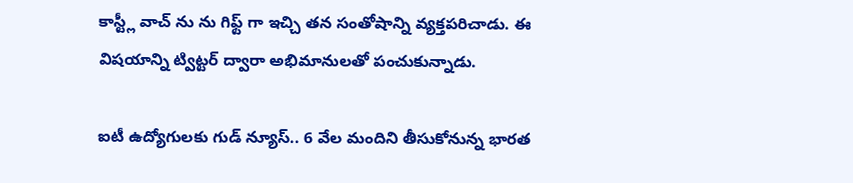కాస్ట్లీ వాచ్ ను ను గిఫ్ట్ గా ఇచ్చి తన సంతోషాన్ని వ్యక్తపరిచాడు. ఈ విషయాన్ని ట్విట్టర్ ద్వారా అభిమానులతో పంచుకున్నాడు.

ఐటీ ఉద్యోగులకు గుడ్ న్యూస్.. 6 వేల మందిని తీసుకోనున్న భారత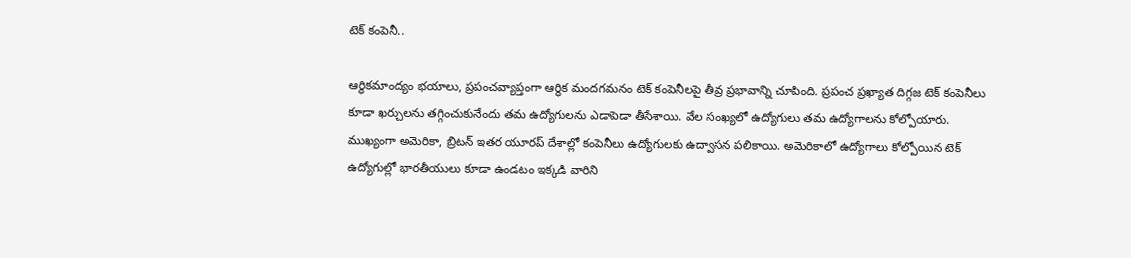టెక్ కంపెనీ..

ఆర్థికమాంద్యం భయాలు, ప్రపంచవ్యాప్తంగా ఆర్థిక మందగమనం టెక్ కంపెనీలపై తీవ్ర ప్రభావాన్ని చూపింది. ప్రపంచ ప్రఖ్యాత దిగ్గజ టెక్ కంపెనీలు కూడా ఖర్చులను తగ్గించుకునేందు తమ ఉద్యోగులను ఎడాపెడా తీసేశాయి. వేల సంఖ్యలో ఉద్యోగులు తమ ఉద్యోగాలను కోల్పోయారు. ముఖ్యంగా అమెరికా, బ్రిటన్ ఇతర యూరప్ దేశాల్లో కంపెనీలు ఉద్యోగులకు ఉద్వాసన పలికాయి. అమెరికాలో ఉద్యోగాలు కోల్పోయిన టెక్ ఉద్యోగుల్లో భారతీయులు కూడా ఉండటం ఇక్కడి వారిని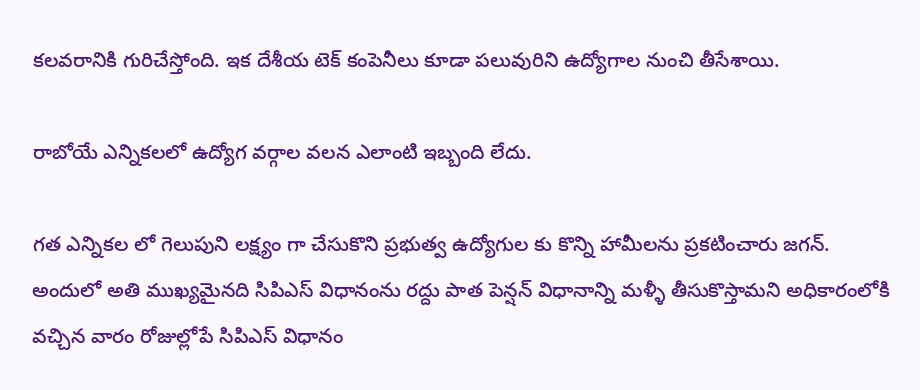కలవరానికి గురిచేస్తోంది. ఇక దేశీయ టెక్ కంపెనీలు కూడా పలువురిని ఉద్యోగాల నుంచి తీసేశాయి.

రాబోయే ఎన్నికలలో ఉద్యోగ వర్గాల వలన ఎలాంటి ఇబ్బంది లేదు.

గత ఎన్నికల లో గెలుపుని లక్ష్యం గా చేసుకొని ప్రభుత్వ ఉద్యోగుల కు కొన్ని హామీలను ప్రకటించారు జగన్. అందులో అతి ముఖ్యమైనది సిపిఎస్ విధానంను రద్దు పాత పెన్షన్ విధానాన్ని మళ్ళీ తీసుకొస్తామని అధికారంలోకి వచ్చిన వారం రోజుల్లోపే సిపిఎస్ విధానం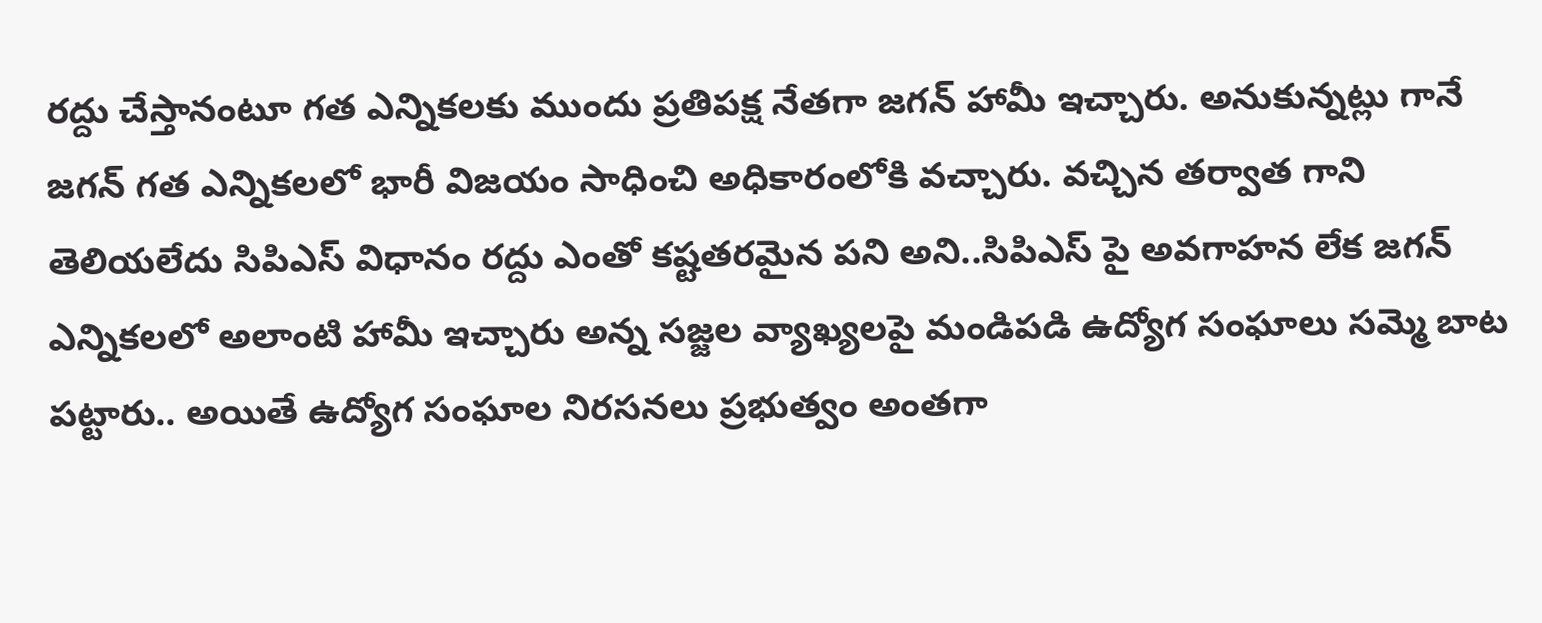రద్దు చేస్తానంటూ గత ఎన్నికలకు ముందు ప్రతిపక్ష నేతగా జగన్ హామీ ఇచ్చారు. అనుకున్నట్లు గానే జగన్ గత ఎన్నికలలో భారీ విజయం సాధించి అధికారంలోకి వచ్చారు. వచ్చిన తర్వాత గాని తెలియలేదు సిపిఎస్ విధానం రద్దు ఎంతో కష్టతరమైన పని అని..సిపిఎస్ పై అవగాహన లేక జగన్ ఎన్నికలలో అలాంటి హామీ ఇచ్చారు అన్న సజ్జల వ్యాఖ్యలపై మండిపడి ఉద్యోగ సంఘాలు సమ్మె బాట పట్టారు.. అయితే ఉద్యోగ సంఘాల నిరసనలు ప్రభుత్వం అంతగా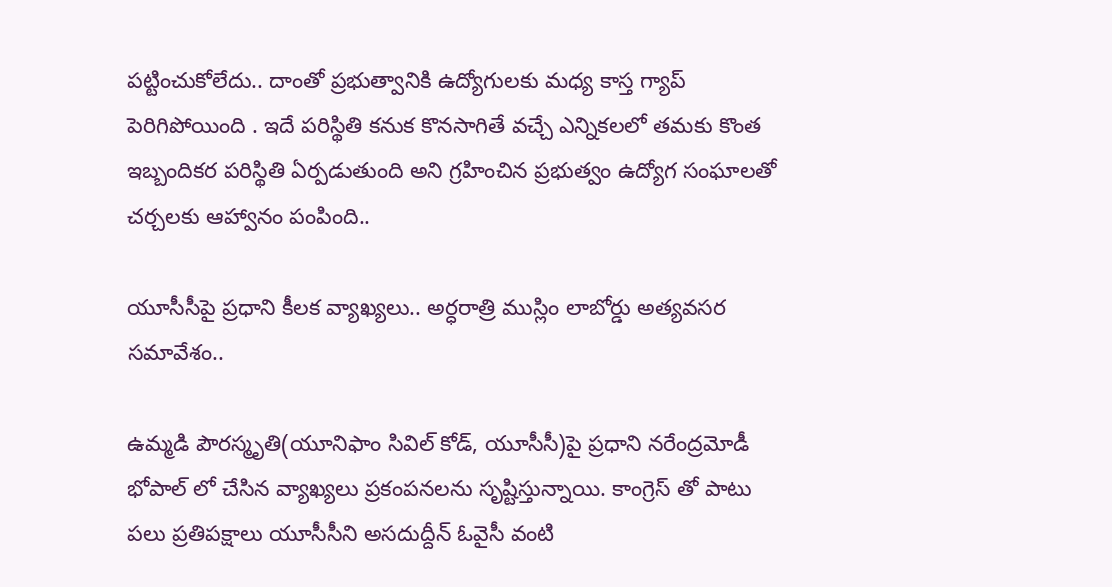పట్టించుకోలేదు.. దాంతో ప్రభుత్వానికి ఉద్యోగులకు మధ్య కాస్త గ్యాప్ పెరిగిపోయింది . ఇదే పరిస్థితి కనుక కొనసాగితే వచ్చే ఎన్నికలలో తమకు కొంత ఇబ్బందికర పరిస్థితి ఏర్పడుతుంది అని గ్రహించిన ప్రభుత్వం ఉద్యోగ సంఘాలతో చర్చలకు ఆహ్వానం పంపింది..

యూసీసీపై ప్రధాని కీలక వ్యాఖ్యలు.. అర్ధరాత్రి ముస్లిం లాబోర్డు అత్యవసర సమావేశం..

ఉమ్మడి పౌరస్మృతి(యూనిఫాం సివిల్ కోడ్, యూసీసీ)పై ప్రధాని నరేంద్రమోడీ భోపాల్ లో చేసిన వ్యాఖ్యలు ప్రకంపనలను సృష్టిస్తున్నాయి. కాంగ్రెస్ తో పాటు పలు ప్రతిపక్షాలు యూసీసీని అసదుద్దీన్ ఓవైసీ వంటి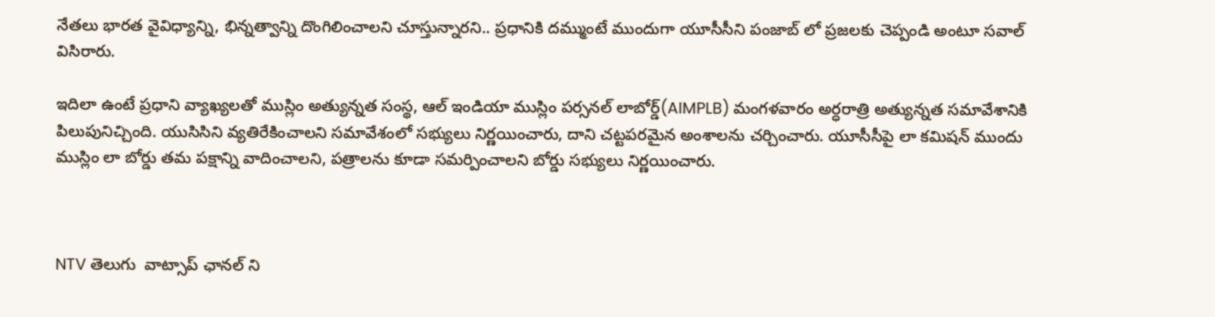నేతలు భారత వైవిధ్యాన్ని, భిన్నత్వాన్ని దొంగిలించాలని చూస్తున్నారని.. ప్రధానికి దమ్ముంటే ముందుగా యూసీసీని పంజాబ్ లో ప్రజలకు చెప్పండి అంటూ సవాల్ విసిరారు.

ఇదిలా ఉంటే ప్రధాని వ్యాఖ్యలతో ముస్లిం అత్యున్నత సంస్థ, ఆల్ ఇండియా ముస్లిం పర్సనల్ లాబోర్డ్(AIMPLB) మంగళవారం అర్ధరాత్రి అత్యున్నత సమావేశానికి పిలుపునిచ్చింది. యుసిసిని వ్యతిరేకించాలని సమావేశంలో సభ్యులు నిర్ణయించారు, దాని చట్టపరమైన అంశాలను చర్చించారు. యూసీసీపై లా కమిషన్ ముందు ముస్లిం లా బోర్డు తమ పక్షాన్ని వాదించాలని, పత్రాలను కూడా సమర్పించాలని బోర్డు సభ్యులు నిర్ణయించారు.



NTV తెలుగు  వాట్సాప్ ఛానల్ ని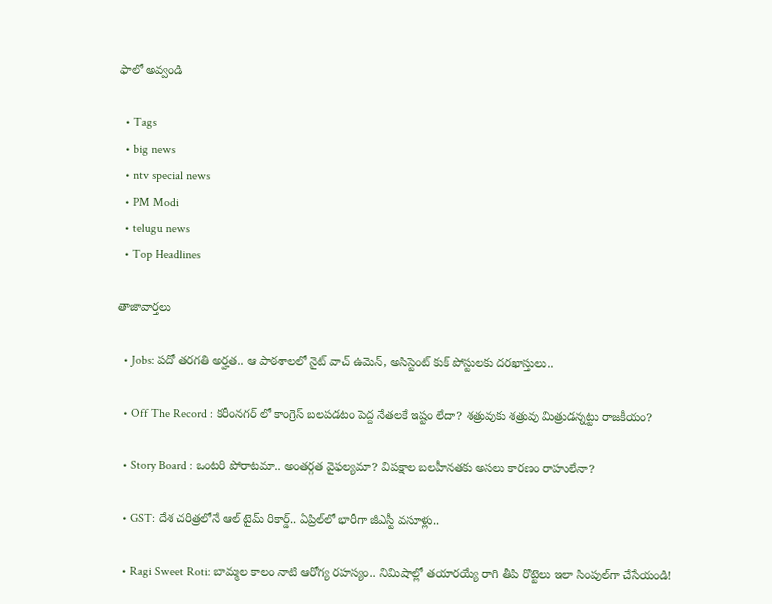ఫాలో అవ్వండి

  • Tags
  • big news
  • ntv special news
  • PM Modi
  • telugu news
  • Top Headlines

తాజావార్తలు

  • Jobs: పదో తరగతి అర్హత.. ఆ పాఠశాలలో నైట్ వాచ్ ఉమెన్, అసిస్టెంట్ కుక్ పోస్టులకు దరఖాస్తులు..

  • Off The Record : కరీంనగర్ లో కాంగ్రెస్ బలపడటం పెద్ద నేతలకే ఇష్టం లేదా? శత్రువుకు శత్రువు మిత్రుడన్నట్టు రాజకీయం?

  • Story Board : ఒంటరి పోరాటమా.. అంతర్గత వైఫల్యమా? విపక్షాల బలహీనతకు అసలు కారణం రాహులేనా?

  • GST: దేశ చరిత్రలోనే ఆల్ టైమ్ రికార్డ్.. ఏప్రిల్‌లో భారీగా జీఎస్టీ వసూళ్లు..

  • Ragi Sweet Roti: బామ్మల కాలం నాటి ఆరోగ్య రహస్యం.. నిమిషాల్లో తయారయ్యే రాగి తీపి రొట్టెలు ఇలా సింపుల్‌గా చేసేయండి!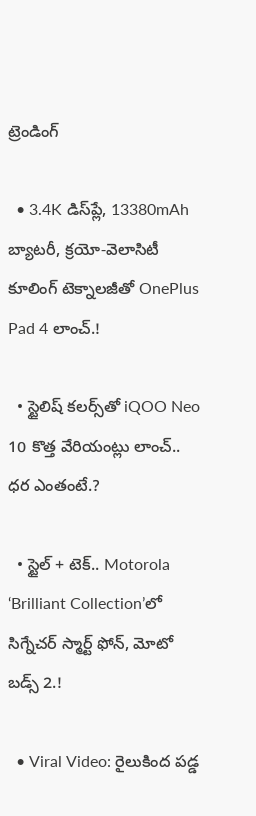ట్రెండింగ్‌

  • 3.4K డిస్‌ప్లే, 13380mAh బ్యాటరీ, క్రయో-వెలాసిటీ కూలింగ్ టెక్నాలజీతో OnePlus Pad 4 లాంచ్.!

  • స్టైలిష్ కలర్స్‌తో iQOO Neo 10 కొత్త వేరియంట్లు లాంచ్.. ధర ఎంతంటే.?

  • స్టైల్ + టెక్.. Motorola ‘Brilliant Collection’లో సిగ్నేచర్ స్మార్ట్ ఫోన్, మోటో బడ్స్ 2.!

  • Viral Video: రైలుకింద పడ్డ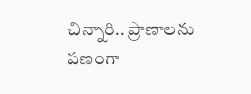చిన్నారి.. ప్రాణాలను పణంగా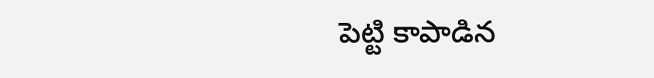పెట్టి కాపాడిన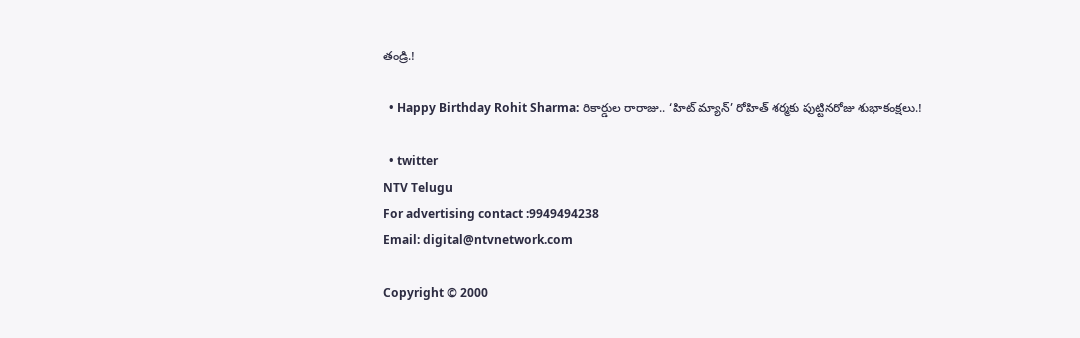తండ్రి.!

  • Happy Birthday Rohit Sharma: రికార్డుల రారాజు.. ‘హిట్‌ మ్యాన్’ రోహిత్ శర్మకు పుట్టినరోజు శుభాకంక్షలు.!

  • twitter
NTV Telugu
For advertising contact :9949494238
Email: digital@ntvnetwork.com

Copyright © 2000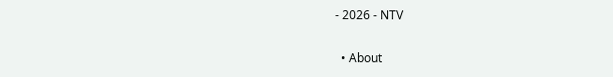- 2026 - NTV

  • About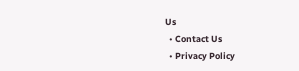Us
  • Contact Us
  • Privacy Policy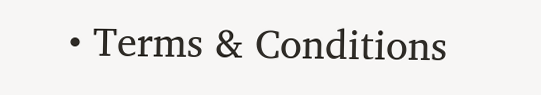• Terms & Conditions